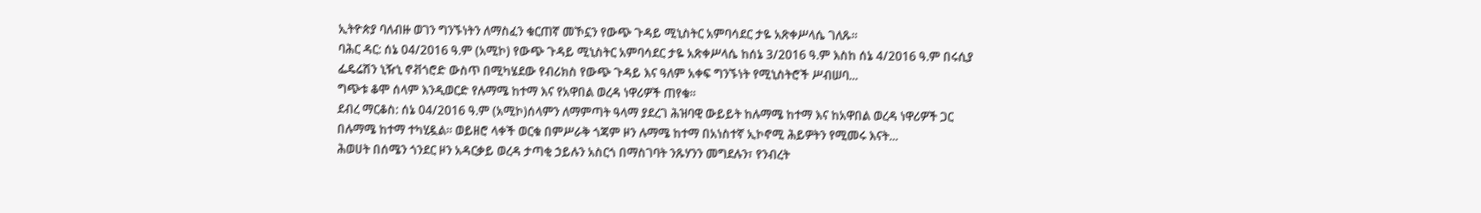ኢትዮጵያ ባለብዙ ወገን ግንኙነትን ለማስፈን ቁርጠኛ መኾኗን የውጭ ጉዳይ ሚኒስትር አምባሳደር ታዬ አጽቀሥላሴ ገለጹ፡፡
ባሕር ዳር: ሰኔ 04/2016 ዓ.ም (አሚኮ) የውጭ ጉዳይ ሚኒስትር አምባሳደር ታዬ አጽቀሥላሴ ከሰኔ 3/2016 ዓ.ም እስከ ሰኔ 4/2016 ዓ.ም በሩሲያ ፌዴሬሽን ኒዥኒ ኖቭጎሮድ ውስጥ በሚካሄደው የብሪክስ የውጭ ጉዳይ እና ዓለም አቀፍ ግንኙነት የሚኒስትሮች ሥብሠባ...
ግጭቱ ቆሞ ሰላም እንዲወርድ የሉማሜ ከተማ እና የአዋበል ወረዳ ነዋሪዎች ጠየቁ፡፡
ደብረ ማርቆስ: ሰኔ 04/2016 ዓ.ም (አሚኮ)ሰላምን ለማምጣት ዓላማ ያደረገ ሕዝባዊ ውይይት ከሉማሜ ከተማ እና ከአዋበል ወረዳ ነዋሪዎች ጋር በሉማሜ ከተማ ተካሂዷል። ወይዘሮ ላቀች ወርቁ በምሥራቅ ጎጃም ዞን ሉማሜ ከተማ በአነስተኛ ኢኮኖሚ ሕይዎትን የሚመሩ እናት...
ሕወሀት በሰሜን ጎንደር ዞን አዳርቃይ ወረዳ ታጣቂ ኃይሉን አስርጎ በማስገባት ንጹሃንን መግደሉን፣ የንብረት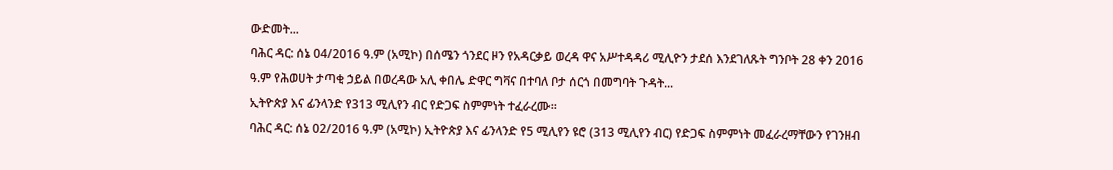ውድመት...
ባሕር ዳር: ሰኔ 04/2016 ዓ.ም (አሚኮ) በሰሜን ጎንደር ዞን የአዳርቃይ ወረዳ ዋና አሥተዳዳሪ ሚሊዮን ታደሰ እንደገለጹት ግንቦት 28 ቀን 2016 ዓ.ም የሕወሀት ታጣቂ ኃይል በወረዳው አሊ ቀበሌ ድዋር ግቫና በተባለ ቦታ ሰርጎ በመግባት ጉዳት...
ኢትዮጵያ እና ፊንላንድ የ313 ሚሊየን ብር የድጋፍ ስምምነት ተፈራረሙ።
ባሕር ዳር: ሰኔ 02/2016 ዓ.ም (አሚኮ) ኢትዮጵያ እና ፊንላንድ የ5 ሚሊየን ዩሮ (313 ሚሊየን ብር) የድጋፍ ስምምነት መፈራረማቸውን የገንዘብ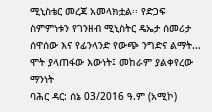ሚኒስቴር መረጃ አመላክቷል፡፡ የድጋፍ ስምምነቱን የገንዘብ ሚኒስትር ዴኤታ ሰመሪታ ሰዋሰው እና የፊንላንድ የውጭ ንግድና ልማት...
ሞት ያላጠፋው እውነት፤ መከራም ያልቀየረው ማንነት
ባሕር ዳር: ሰኔ 03/2016 ዓ.ም (አሚኮ)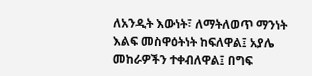ለአንዲት እውነት፣ ለማትለወጥ ማንነት እልፍ መስዋዕትነት ከፍለዋል፤ አያሌ መከራዎችን ተቀብለዋል፤ በግፍ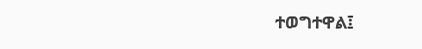ተወግተዋል፤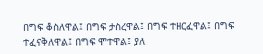በግፍ ቆስለዋል፤ በግፍ ታስረዋል፤ በግፍ ተዘርፈዋል፤ በግፍ ተፈናቅለዋል፤ በግፍ ሞተዋል፤ ያለ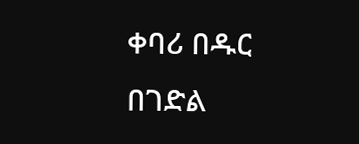ቀባሪ በዱር በገድል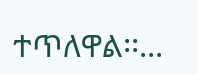ተጥለዋል፡፡...